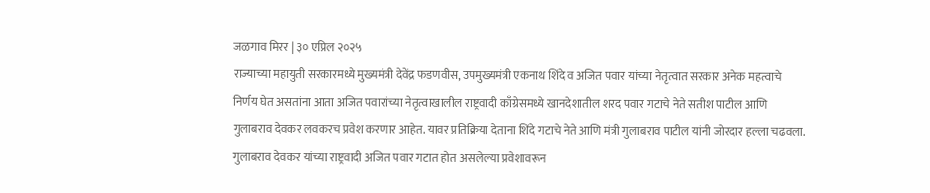जळगाव मिरर | ३० एप्रिल २०२५
राज्याच्या महायुती सरकारमध्ये मुख्यमंत्री देवेंद्र फडणवीस, उपमुख्यमंत्री एकनाथ शिंदे व अजित पवार यांच्या नेतृत्वात सरकार अनेक महत्वाचे निर्णय घेत असतांना आता अजित पवारांच्या नेतृत्वाखालील राष्ट्रवादी काँग्रेसमध्ये खानदेशातील शरद पवार गटाचे नेते सतीश पाटील आणि गुलाबराव देवकर लवकरच प्रवेश करणार आहेत. यावर प्रतिक्रिया देताना शिंदे गटाचे नेते आणि मंत्री गुलाबराव पाटील यांनी जोरदार हल्ला चढवला. गुलाबराव देवकर यांच्या राष्ट्रवादी अजित पवार गटात होत असलेल्या प्रवेशावरून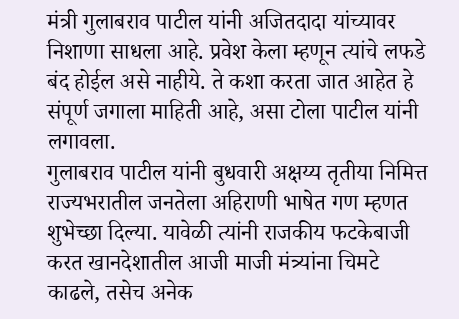मंत्री गुलाबराव पाटील यांनी अजितदादा यांच्यावर निशाणा साधला आहे. प्रवेश केला म्हणून त्यांचे लफडे बंद होईल असे नाहीये. ते कशा करता जात आहेत हे संपूर्ण जगाला माहिती आहे, असा टोला पाटील यांनी लगावला.
गुलाबराव पाटील यांनी बुधवारी अक्षय्य तृतीया निमित्त राज्यभरातील जनतेला अहिराणी भाषेत गण म्हणत शुभेच्छा दिल्या. यावेळी त्यांनी राजकीय फटकेबाजी करत खानदेशातील आजी माजी मंत्र्यांना चिमटे काढले, तसेच अनेक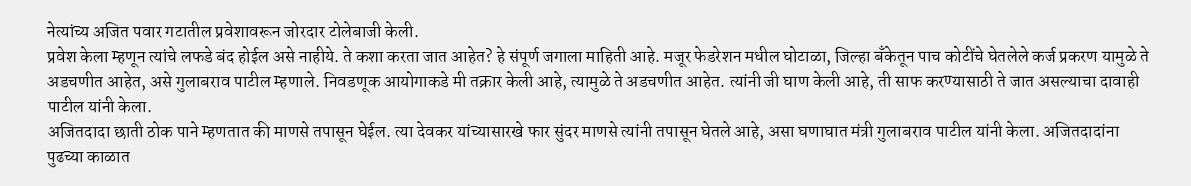नेत्यांच्य अजित पवार गटातील प्रवेशावरून जोरदार टोलेबाजी केली.
प्रवेश केला म्हणून त्यांचे लफडे बंद होईल असे नाहीये. ते कशा करता जात आहेत? हे संपूर्ण जगाला माहिती आहे. मजूर फेडरेशन मधील घोटाळा, जिल्हा बँकेतून पाच कोटींचे घेतलेले कर्ज प्रकरण यामुळे ते अडचणीत आहेत, असे गुलाबराव पाटील म्हणाले. निवडणूक आयोगाकडे मी तक्रार केली आहे, त्यामुळे ते अडचणीत आहेत. त्यांनी जी घाण केली आहे, ती साफ करण्यासाठी ते जात असल्याचा दावाही पाटील यांनी केला.
अजितदादा छाती ठोक पाने म्हणतात की माणसे तपासून घेईल. त्या देवकर यांच्यासारखे फार सुंदर माणसे त्यांनी तपासून घेतले आहे, असा घणाघात मंत्री गुलाबराव पाटील यांनी केला. अजितदादांना पुढच्या काळात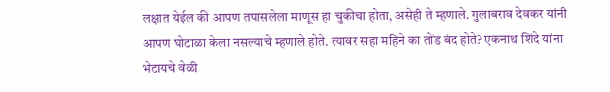लक्षात येईल की आपण तपासलेला माणूस हा चुकीचा होता, असेही ते म्हणाले. गुलाबराव देवकर यांनी आपण घोटाळा केला नसल्याचे म्हणाले होते. त्यावर सहा महिने का तोंड बंद होते? एकनाथ शिंदे यांना भेटायचे वेळी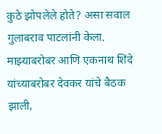कुठे झोपलेले होते? असा सवाल गुलाबराव पाटलांनी केला. माझ्याबरोबर आणि एकनाथ शिंदे यांच्याबरोबर देवकर यांचे बैठक झाली,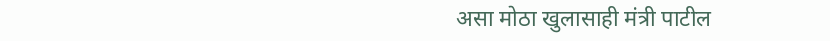असा मोठा खुलासाही मंत्री पाटील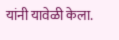यांनी यावेळी केला.